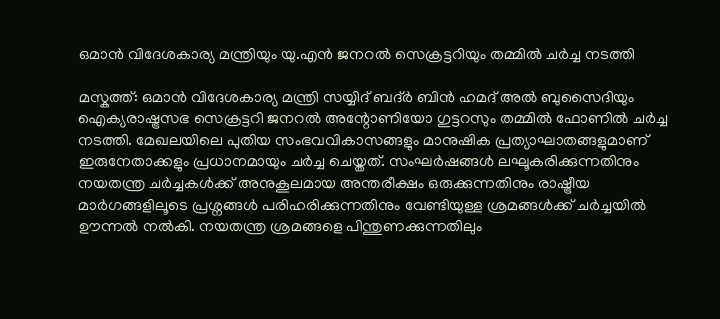ഒമാൻ വിദേശകാര്യ മന്ത്രിയും യു.എൻ ജനറൽ സെക്രട്ടറിയും തമ്മിൽ ചർച്ച നടത്തി

മസ്കത്ത്: ഒമാൻ വിദേശകാര്യ മന്ത്രി സയ്യിദ് ബദ്ർ ബിൻ ഹമദ് അൽ ബുസൈദിയും ഐക്യരാഷ്ട്രസഭ സെക്രട്ടറി ജനറൽ അന്റോണിയോ ഗുട്ടറസും തമ്മിൽ ഫോണിൽ ചർച്ച നടത്തി. മേഖലയിലെ പുതിയ സംഭവവികാസങ്ങളും മാനുഷിക പ്രത്യാഘാതങ്ങളുമാണ് ഇരുനേതാക്കളും പ്രധാനമായും ചർച്ച ചെയ്തത്. സംഘർഷങ്ങൾ ലഘൂകരിക്കുന്നതിനും നയതന്ത്ര ചർച്ചകൾക്ക് അനുകൂലമായ അന്തരീക്ഷം ഒരുക്കുന്നതിനും രാഷ്ട്രീയ മാർഗങ്ങളിലൂടെ പ്രശ്നങ്ങൾ പരിഹരിക്കുന്നതിനും വേണ്ടിയുള്ള ശ്രമങ്ങൾക്ക് ചർച്ചയിൽ ഊന്നൽ നൽകി. നയതന്ത്ര ശ്രമങ്ങളെ പിന്തുണക്കുന്നതിലും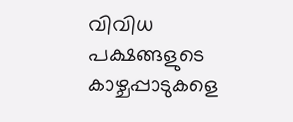വിവിധ പക്ഷങ്ങളുടെ കാഴ്ചപ്പാടുകളെ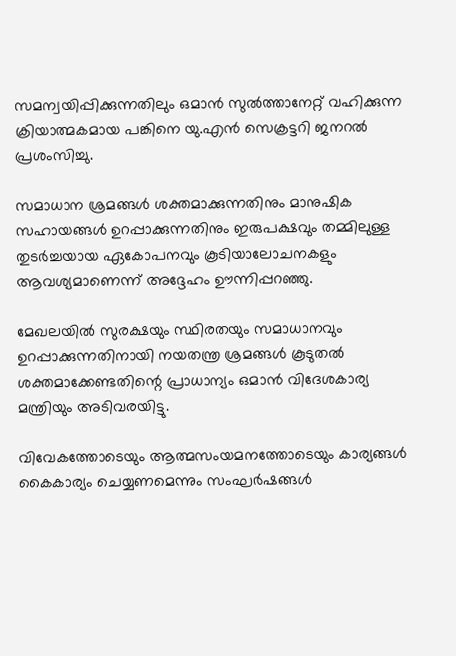സമന്വയിപ്പിക്കുന്നതിലും ഒമാൻ സുൽത്താനേറ്റ് വഹിക്കുന്ന ക്രിയാത്മകമായ പങ്കിനെ യു.എൻ സെക്രട്ടറി ജനറൽ പ്രശംസിച്ചു.

സമാധാന ശ്രമങ്ങൾ ശക്തമാക്കുന്നതിനും മാനുഷിക സഹായങ്ങൾ ഉറപ്പാക്കുന്നതിനും ഇരുപക്ഷവും തമ്മിലുള്ള തുടർച്ചയായ ഏകോപനവും കൂടിയാലോചനകളും ആവശ്യമാണെന്ന് അദ്ദേഹം ഊന്നിപ്പറഞ്ഞു.

മേഖലയിൽ സുരക്ഷയും സ്ഥിരതയും സമാധാനവും ഉറപ്പാക്കുന്നതിനായി നയതന്ത്ര ശ്രമങ്ങൾ കൂടുതൽ ശക്തമാക്കേണ്ടതിന്റെ പ്രാധാന്യം ഒമാൻ വിദേശകാര്യ മന്ത്രിയും അടിവരയിട്ടു.

വിവേകത്തോടെയും ആത്മസംയമനത്തോടെയും കാര്യങ്ങൾ കൈകാര്യം ചെയ്യണമെന്നും സംഘർഷങ്ങൾ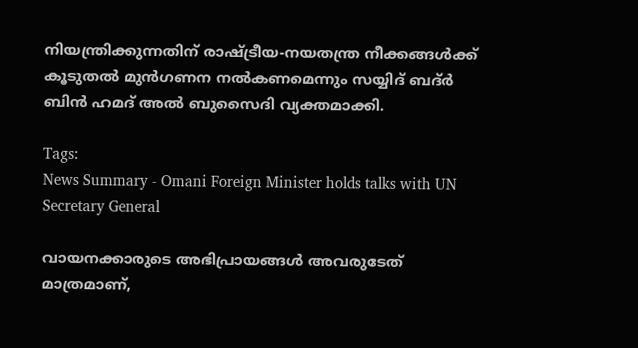നിയന്ത്രിക്കുന്നതിന് രാഷ്ട്രീയ-നയതന്ത്ര നീക്കങ്ങൾക്ക് കൂടുതൽ മുൻഗണന നൽകണമെന്നും സയ്യിദ് ബദ്ർ ബിൻ ഹമദ് അൽ ബുസൈദി വ്യക്തമാക്കി.

Tags:
News Summary - Omani Foreign Minister holds talks with UN Secretary General

വായനക്കാരുടെ അഭിപ്രായങ്ങള്‍ അവരുടേത് മാത്രമാണ്,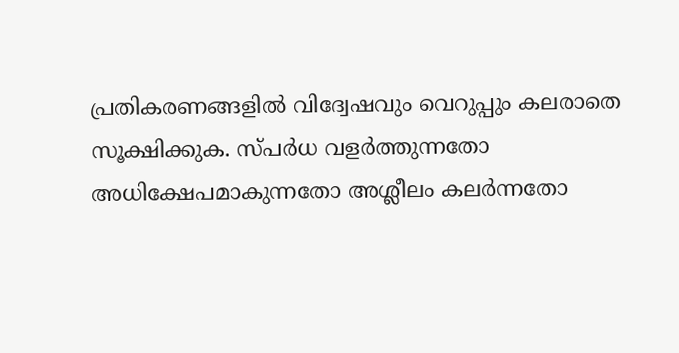പ്രതികരണങ്ങളിൽ വിദ്വേഷവും വെറുപ്പും കലരാതെ സൂക്ഷിക്കുക. സ്പർധ വളർത്തുന്നതോ അധിക്ഷേപമാകുന്നതോ അശ്ലീലം കലർന്നതോ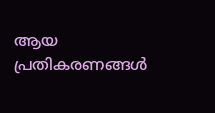ആയ പ്രതികരണങ്ങൾ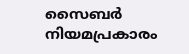സൈബർ നിയമപ്രകാരം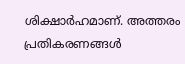ശിക്ഷാർഹമാണ്. അത്തരം പ്രതികരണങ്ങൾ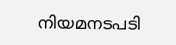നിയമനടപടി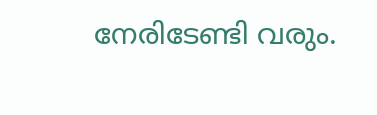നേരിടേണ്ടി വരും.